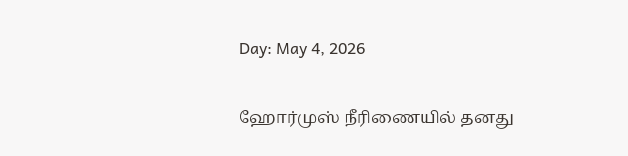Day: May 4, 2026

ஹோர்முஸ் நீரிணையில் தனது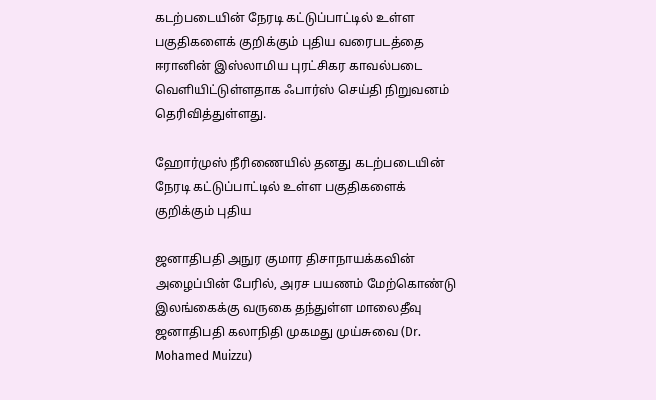கடற்படையின் நேரடி கட்டுப்பாட்டில் உள்ள பகுதிகளைக் குறிக்கும் புதிய வரைபடத்தை ஈரானின் இஸ்லாமிய புரட்சிகர காவல்படை வெளியிட்டுள்ளதாக ஃபார்ஸ் செய்தி நிறுவனம் தெரிவித்துள்ளது.

ஹோர்முஸ் நீரிணையில் தனது கடற்படையின் நேரடி கட்டுப்பாட்டில் உள்ள பகுதிகளைக் குறிக்கும் புதிய

ஜனாதிபதி அநுர குமார திசாநாயக்கவின் அழைப்பின் பேரில், அரச பயணம் மேற்கொண்டு இலங்கைக்கு வருகை தந்துள்ள மாலைதீவு ஜனாதிபதி கலாநிதி முகமது முய்சுவை (Dr. Mohamed Muizzu)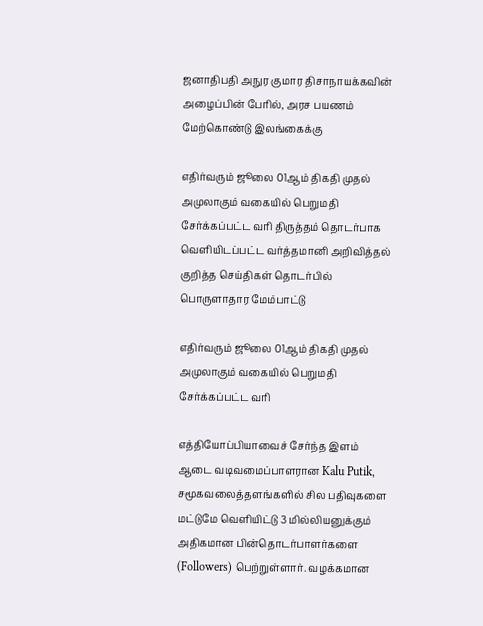ஜனாதிபதி அநுர குமார திசாநாயக்கவின் அழைப்பின் பேரில், அரச பயணம் மேற்கொண்டு இலங்கைக்கு

எதிர்வரும் ஜூலை 01ஆம் திகதி முதல் அமுலாகும் வகையில் பெறுமதி சேர்க்கப்பட்ட வரி திருத்தம் தொடர்பாக வெளியிடப்பட்ட வர்த்தமானி அறிவித்தல் குறித்த செய்திகள் தொடர்பில் பொருளாதார மேம்பாட்டு

எதிர்வரும் ஜூலை 01ஆம் திகதி முதல் அமுலாகும் வகையில் பெறுமதி சேர்க்கப்பட்ட வரி

எத்தியோப்பியாவைச் சேர்ந்த இளம் ஆடை வடிவமைப்பாளரான Kalu Putik, சமூகவலைத்தளங்களில் சில பதிவுகளை மட்டுமே வெளியிட்டு 3 மில்லியனுக்கும் அதிகமான பின்தொடர்பாளர்களை (Followers) பெற்றுள்ளார். வழக்கமான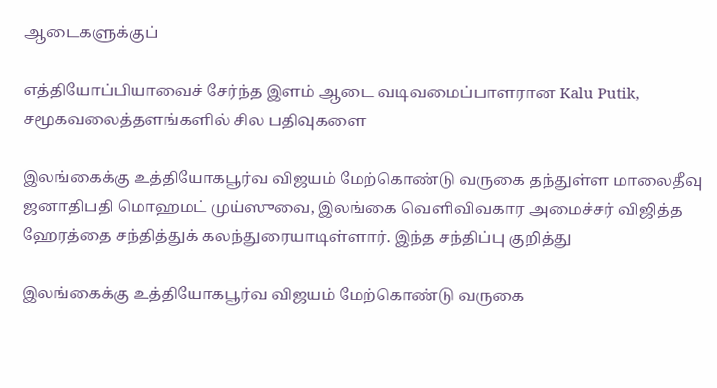ஆடைகளுக்குப்

எத்தியோப்பியாவைச் சேர்ந்த இளம் ஆடை வடிவமைப்பாளரான Kalu Putik, சமூகவலைத்தளங்களில் சில பதிவுகளை

இலங்கைக்கு உத்தியோகபூர்வ விஜயம் மேற்கொண்டு வருகை தந்துள்ள மாலைதீவு ஜனாதிபதி மொஹமட் முய்ஸுவை, இலங்கை வெளிவிவகார அமைச்சர் விஜித்த ஹேரத்தை சந்தித்துக் கலந்துரையாடிள்ளார். இந்த சந்திப்பு குறித்து

இலங்கைக்கு உத்தியோகபூர்வ விஜயம் மேற்கொண்டு வருகை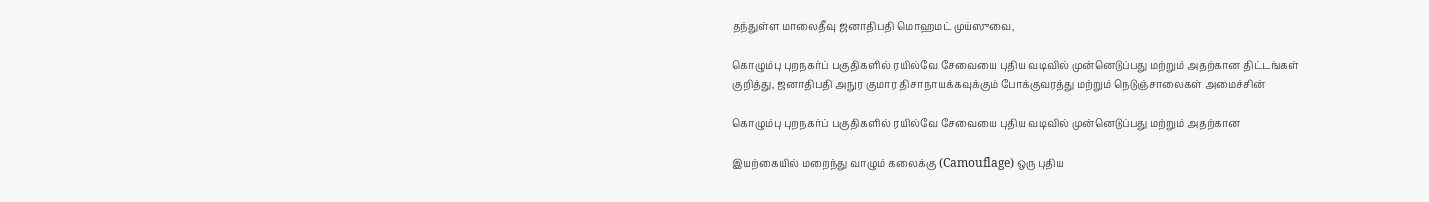தந்துள்ள மாலைதீவு ஜனாதிபதி மொஹமட் முய்ஸுவை,

கொழும்பு புறநகர்ப் பகுதிகளில் ரயில்வே சேவையை புதிய வடிவில் முன்னெடுப்பது மற்றும் அதற்கான திட்டங்கள் குறித்து, ஜனாதிபதி அநுர குமார திசாநாயக்கவுக்கும் போக்குவரத்து மற்றும் நெடுஞ்சாலைகள் அமைச்சின்

கொழும்பு புறநகர்ப் பகுதிகளில் ரயில்வே சேவையை புதிய வடிவில் முன்னெடுப்பது மற்றும் அதற்கான

இயற்கையில் மறைந்து வாழும் கலைக்கு (Camouflage) ஒரு புதிய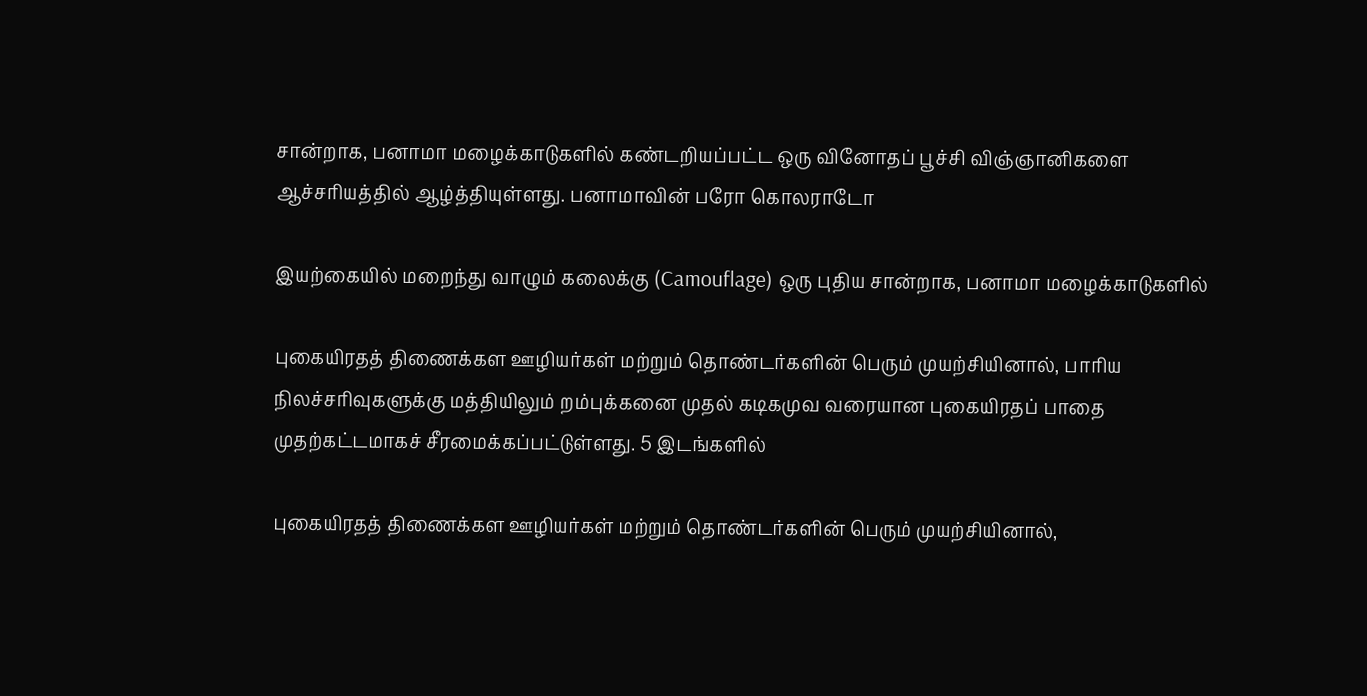சான்றாக, பனாமா மழைக்காடுகளில் கண்டறியப்பட்ட ஒரு வினோதப் பூச்சி விஞ்ஞானிகளை ஆச்சரியத்தில் ஆழ்த்தியுள்ளது. பனாமாவின் பரோ கொலராடோ

இயற்கையில் மறைந்து வாழும் கலைக்கு (Camouflage) ஒரு புதிய சான்றாக, பனாமா மழைக்காடுகளில்

புகையிரதத் திணைக்கள ஊழியர்கள் மற்றும் தொண்டர்களின் பெரும் முயற்சியினால், பாரிய நிலச்சரிவுகளுக்கு மத்தியிலும் றம்புக்கனை முதல் கடிகமுவ வரையான புகையிரதப் பாதை முதற்கட்டமாகச் சீரமைக்கப்பட்டுள்ளது. 5 இடங்களில்

புகையிரதத் திணைக்கள ஊழியர்கள் மற்றும் தொண்டர்களின் பெரும் முயற்சியினால்,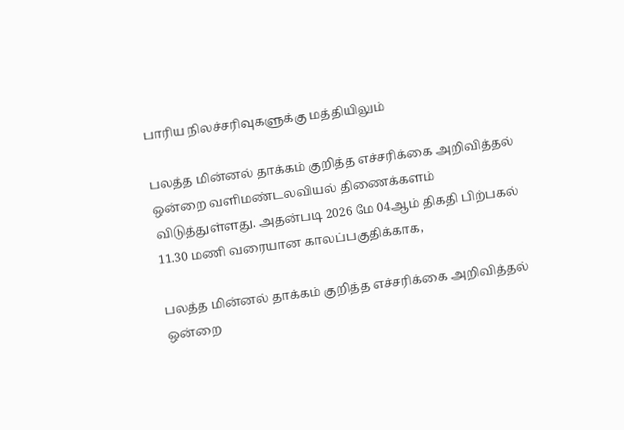பாரிய நிலச்சரிவுகளுக்கு மத்தியிலும்

பலத்த மின்னல் தாக்கம் குறித்த எச்சரிக்கை அறிவித்தல் ஒன்றை வளிமண்டலவியல் திணைக்களம் விடுத்துள்ளது. அதன்படி 2026 மே 04ஆம் திகதி பிற்பகல் 11.30 மணி வரையான காலப்பகுதிக்காக,

பலத்த மின்னல் தாக்கம் குறித்த எச்சரிக்கை அறிவித்தல் ஒன்றை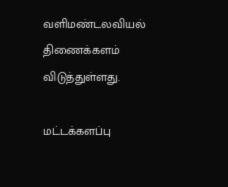வளிமண்டலவியல் திணைக்களம் விடுத்துள்ளது.

மட்டக்களப்பு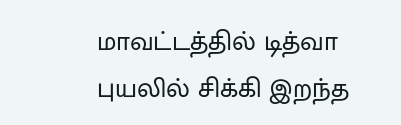மாவட்டத்தில் டித்வா புயலில் சிக்கி இறந்த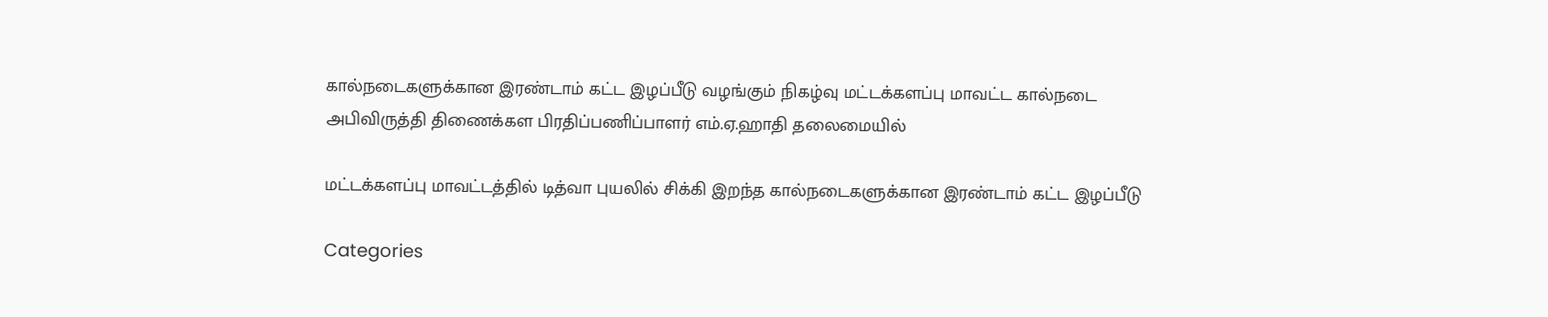கால்நடைகளுக்கான இரண்டாம் கட்ட இழப்பீடு வழங்கும் நிகழ்வு மட்டக்களப்பு மாவட்ட கால்நடை அபிவிருத்தி திணைக்கள பிரதிப்பணிப்பாளர் எம்.ஏ.ஹாதி தலைமையில்

மட்டக்களப்பு மாவட்டத்தில் டித்வா புயலில் சிக்கி இறந்த கால்நடைகளுக்கான இரண்டாம் கட்ட இழப்பீடு

Categories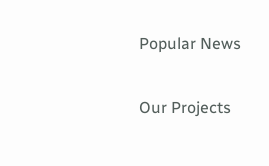Popular News

Our Projects